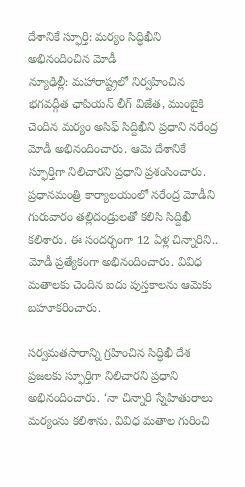దేశానికే స్ఫూర్తి: మర్యం సిద్ధిఖీని అభినందించిన మోడీ
న్యూఢిల్లీ: మహారాష్ట్రలో నిర్వహించిన భగవద్గీత ఛాపియన్ లీగ్ విజేత, ముంబైకి చెందిన మర్యం అసిఫ్ సిద్దిఖీని ప్రధాని నరేంద్ర మోడీ అభినందించారు. ఆమె దేశానికే స్ఫూర్తిగా నిలిచారని ప్రధాని ప్రశంసించారు.
ప్రధానమంత్రి కార్యాలయంలో నరేంద్ర మోడీని గురువారం తల్లిదండ్రులతో కలిసి సిద్దిఖీ కలిశారు. ఈ సందర్భంగా 12 ఏళ్ల చిన్నారిని.. మోడీ ప్రత్యేకంగా అభినందించారు. వివిధ మతాలకు చెందిన ఐదు పుస్తకాలను ఆమెకు బహూకరించారు.

సర్వమతసారాన్ని గ్రహించిన సిద్ధిఖీ దేశ ప్రజలకు స్ఫూర్తిగా నిలిచారని ప్రధాని అభినందించారు. ‘నా చిన్నారి స్నేహితురాలు మర్యంను కలిశాను. వివిధ మతాల గురించి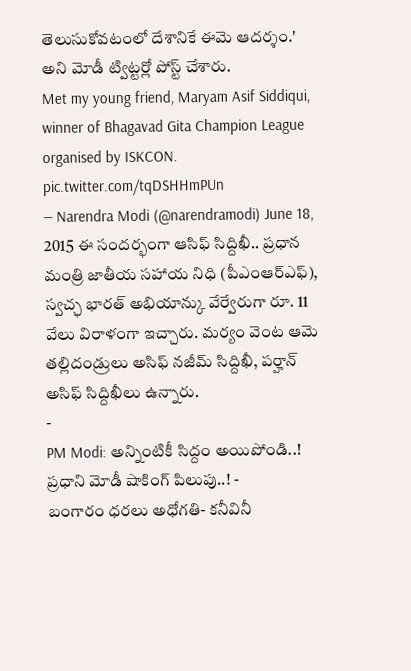తెలుసుకోవటంలో దేశానికే ఈమె ఆదర్శం.' అని మోడీ ట్విట్టర్లో పోస్ట్ చేశారు.
Met my young friend, Maryam Asif Siddiqui, winner of Bhagavad Gita Champion League organised by ISKCON. pic.twitter.com/tqDSHHmPUn
— Narendra Modi (@narendramodi) June 18, 2015 ఈ సందర్భంగా ఆసిఫ్ సిద్దిఖీ.. ప్రధాన మంత్రి జాతీయ సహాయ నిధి (పీఎంఆర్ఎఫ్), స్వచ్ఛ భారత్ అభియాన్కు వేర్వేరుగా రూ. 11 వేలు విరాళంగా ఇచ్చారు. మర్యం వెంట ఆమె తల్లిదండ్రులు అసిఫ్ నజీమ్ సిద్దిఖీ, పర్హాన్ అసిఫ్ సిద్దిఖీలు ఉన్నారు.
-
PM Modi: అన్నింటికీ సిద్దం అయిపోండి..! ప్రధాని మోడీ షాకింగ్ పిలుపు..! -
బంగారం ధరలు అధోగతి- కనీవినీ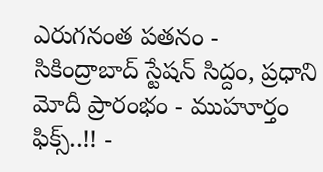ఎరుగనంత పతనం -
సికింద్రాబాద్ స్టేషన్ సిద్దం, ప్రధాని మోదీ ప్రారంభం - ముహూర్తం ఫిక్స్..!! -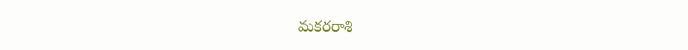మకరరాశి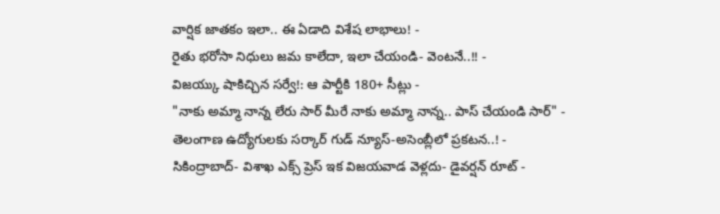వార్షిక జాతకం ఇలా.. ఈ ఏడాది విశేష లాభాలు! -
రైతు భరోసా నిధులు జమ కాలేదా, ఇలా చేయండి- వెంటనే..!! -
విజయ్కు షాకిచ్చిన సర్వే!: ఆ పార్టీకి 180+ సీట్లు -
"నాకు అమ్మా నాన్న లేరు సార్ మీరే నాకు అమ్మా నాన్న.. పాస్ చేయండి సార్" -
తెలంగాణ ఉద్యోగులకు సర్కార్ గుడ్ న్యూస్-అసెంబ్లీలో ప్రకటన..! -
సికింద్రాబాద్- విశాఖ ఎక్స్ ప్రెస్ ఇక విజయవాడ వెళ్లదు- డైవర్షన్ రూట్ -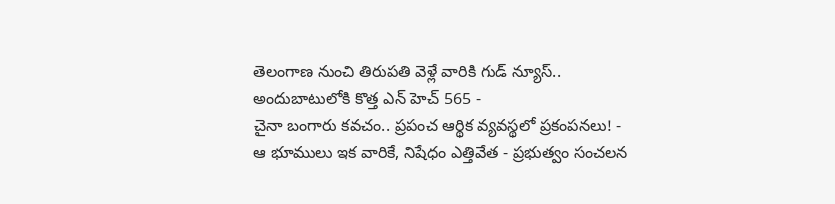తెలంగాణ నుంచి తిరుపతి వెళ్లే వారికి గుడ్ న్యూస్.. అందుబాటులోకి కొత్త ఎన్ హెచ్ 565 -
చైనా బంగారు కవచం.. ప్రపంచ ఆర్థిక వ్యవస్థలో ప్రకంపనలు! -
ఆ భూములు ఇక వారికే, నిషేధం ఎత్తివేత - ప్రభుత్వం సంచలన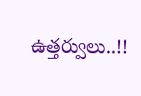ఉత్తర్వులు..!!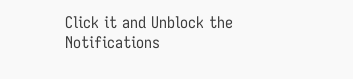Click it and Unblock the Notifications